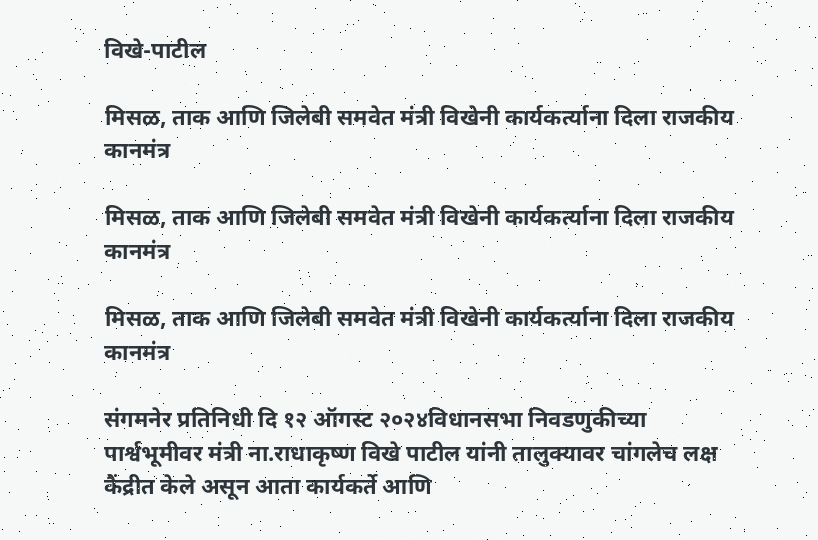विखे-पाटील

मिसळ, ताक आणि जिलेबी समवेत मंत्री विखेनी कार्यकर्त्याना दिला राजकीय कानमंत्र

मिसळ, ताक आणि जिलेबी समवेत मंत्री विखेनी कार्यकर्त्याना दिला राजकीय कानमंत्र

मिसळ, ताक आणि जिलेबी समवेत मंत्री विखेनी कार्यकर्त्याना दिला राजकीय कानमंत्र

संगमनेर प्रतिनिधी दि १२ ऑगस्ट २०२४विधानसभा निवडणुकीच्या पार्श्वभूमीवर मंत्री ना.राधाकृष्ण विखे पाटील यांनी तालुक्यावर चांगलेच लक्ष कैंद्रीत केले असून आता कार्यकर्ते आणि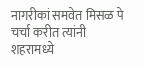नागरीकां समवेत मिसळ पे चर्चा करीत त्यांनी शहरामध्ये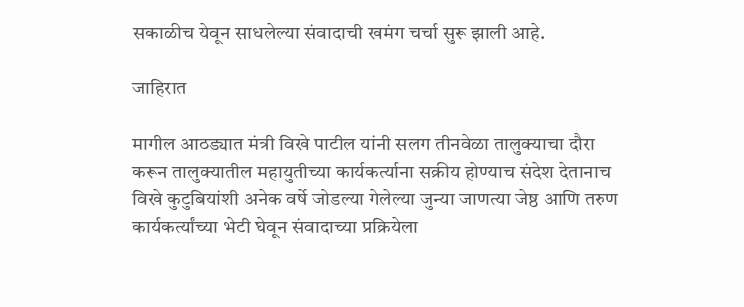सकाळीच येवून साधलेल्या संवादाची खमंग चर्चा सुरू झाली आहे.

जाहिरात

मागील आठड्यात मंत्री विखे पाटील यांनी सलग तीनवेळा तालुक्याचा दौरा करून तालुक्यातील महायुतीच्या कार्यकर्त्याना सक्रीय होण्याच संदेश देतानाच विखे कुटुबियांशी अनेक वर्षे जोडल्या गेलेल्या जुन्या जाणत्या जेष्ठ आणि तरुण कार्यकर्त्यांच्या भेटी घेवून संवादाच्या प्रक्रियेला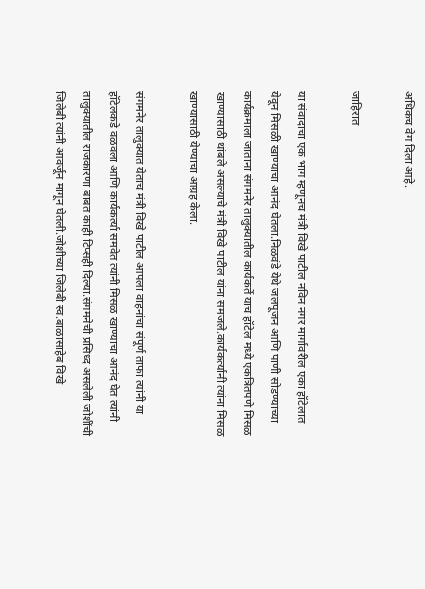अधिकच वेग दिला आहे.

जाहिरात

या संवादाचा एक भाग म्हणूनच मंत्री विखे पाटील नविन नगर मार्गावरील एका हॉटेलात येवून मिसळी खाण्याचा आनंद घेतला.निळवंडे येथे जलपूजन आणि पाणी सोडण्याच्या कार्यक्रमाला जाताना संगमनेर तालुक्यातील कार्यकर्ते याच हॉटेल मध्ये एकत्रितपणे मिसळ खाण्यासाठी थांबले असल्याचे मंत्री विखे पाटील यांना समजले.कार्यकर्त्यानी त्यांना मिसळ खाण्यासाठी येण्याचा आग्रह केला.

संगमनेर तालुक्यात येताच मंत्री विखे पाटील आपला वाहनांचा संपूर्ण ताफा त्यांनी या हॉटेलकडे वळवला आणि कार्यकर्त्या समवेत त्यांनी मिसळ खाण्याचा आनंद घेत त्यांनी तालुक्यातील राजकारणा बाबत काही टिप्सही दिल्या.संगमनेची प्रसिध्द असलेली जोशींची जिलेबी त्यांनी आवर्जून मागून घेतली.जोशीच्या जिलेबी स्व.बाळासाहेब विखे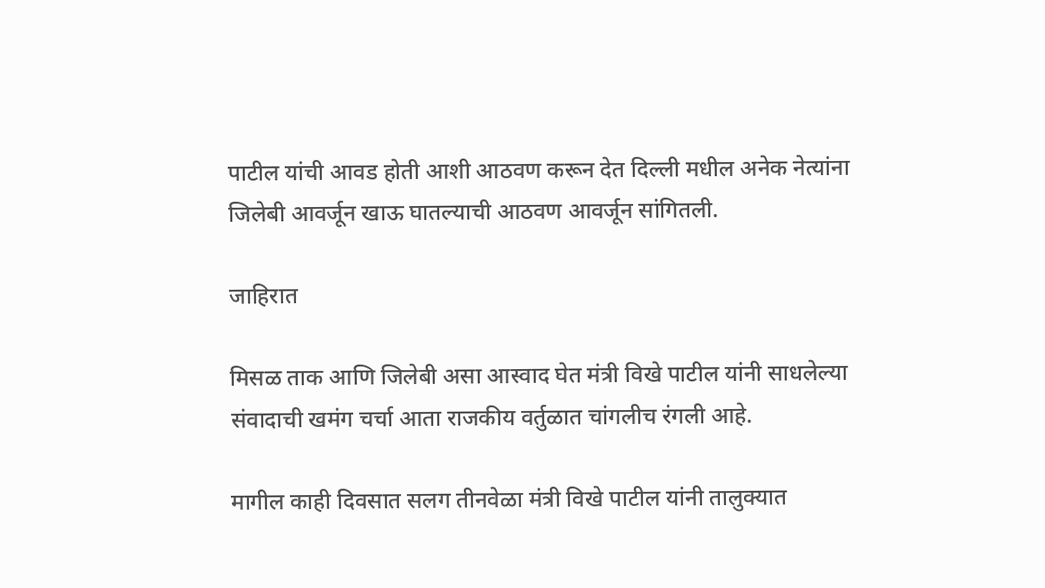पाटील यांची आवड होती आशी आठवण करून देत दिल्ली मधील अनेक नेत्यांना जिलेबी आवर्जून खाऊ घातल्याची आठवण आवर्जून सांगितली.

जाहिरात

मिसळ ताक आणि जिलेबी असा आस्वाद घेत मंत्री विखे पाटील यांनी साधलेल्या संवादाची खमंग चर्चा आता राजकीय वर्तुळात चांगलीच रंगली आहे.

मागील काही दिवसात सलग तीनवेळा मंत्री विखे पाटील यांनी तालुक्यात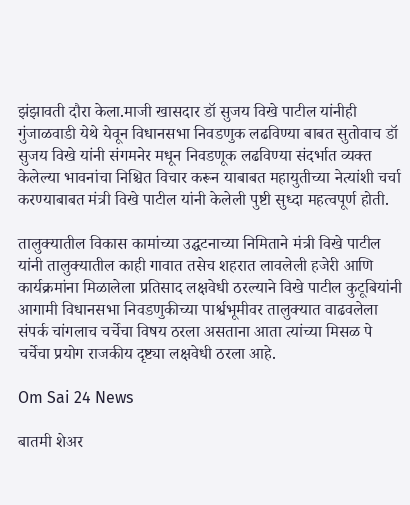झंझावती दौरा केला.माजी खासदार डॉ सुजय विखे पाटील यांनीही गुंजाळवाडी येथे येवून विधानसभा निवडणुक लढविण्या बाबत सुतोवाच डॉ सुजय विखे यांनी संगमनेर मधून निवडणूक लढविण्या संदर्भात व्यक्त केलेल्या भावनांचा निश्चित विचार करून याबाबत महायुतीच्या नेत्यांशी चर्चा करण्याबाबत मंत्री विखे पाटील यांनी केलेली पुष्टी सुध्दा महत्वपूर्ण होती.

तालुक्यातील विकास कामांच्या उद्घटनाच्या निमिताने मंत्री विखे पाटील यांनी तालुक्यातील काही गावात तसेच शहरात लावलेली हजेरी आणि कार्यक्रमांना मिळालेला प्रतिसाद लक्षवेधी ठरल्याने विखे पाटील कुटूबियांनी आगामी विधानसभा निवडणुकीच्या पार्श्वभूमीवर तालुक्यात वाढवलेला संपर्क चांगलाच चर्चेचा विषय ठरला असताना आता त्यांच्या मिसळ पे चर्चेचा प्रयोग राजकीय दृष्ट्या लक्षवेधी ठरला आहे.

Om Sai 24 News

बातमी शेअर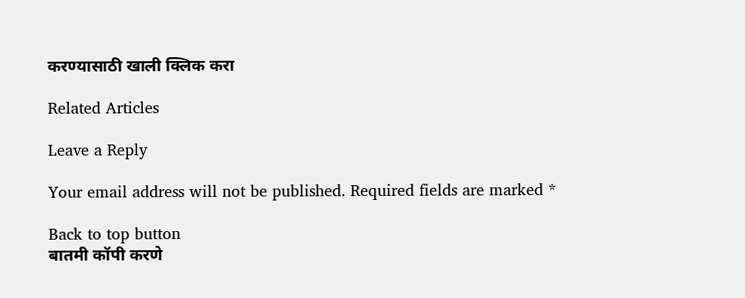करण्यासाठी खाली क्लिक करा

Related Articles

Leave a Reply

Your email address will not be published. Required fields are marked *

Back to top button
बातमी कॉपी करणे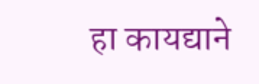हा कायद्याने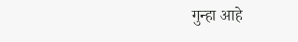गुन्हा आहे